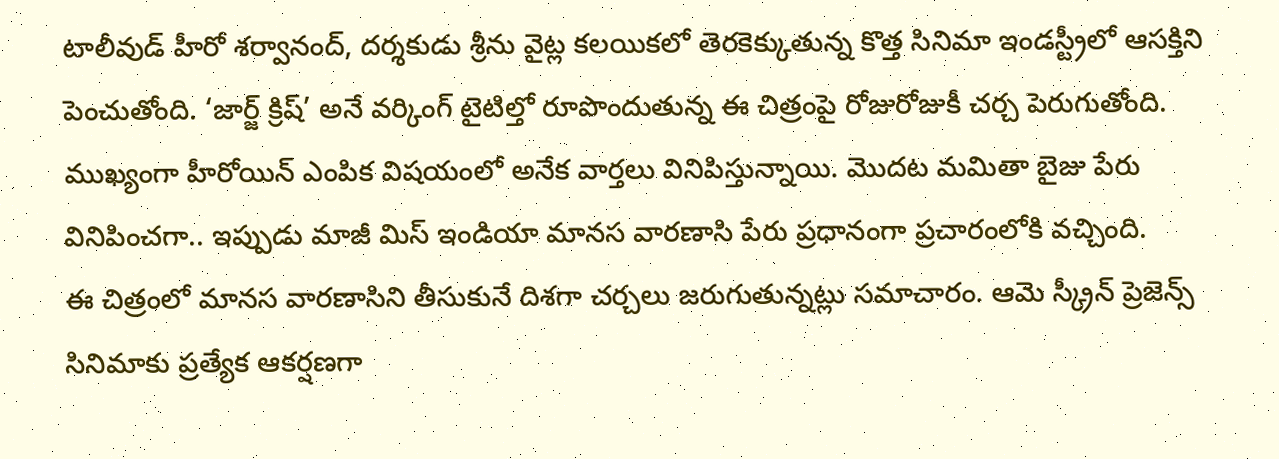టాలీవుడ్ హీరో శర్వానంద్, దర్శకుడు శ్రీను వైట్ల కలయికలో తెరకెక్కుతున్న కొత్త సినిమా ఇండస్ట్రీలో ఆసక్తిని పెంచుతోంది. ‘జార్జ్ క్రిష్’ అనే వర్కింగ్ టైటిల్తో రూపొందుతున్న ఈ చిత్రంపై రోజురోజుకీ చర్చ పెరుగుతోంది. ముఖ్యంగా హీరోయిన్ ఎంపిక విషయంలో అనేక వార్తలు వినిపిస్తున్నాయి. మొదట మమితా బైజు పేరు వినిపించగా.. ఇప్పుడు మాజీ మిస్ ఇండియా మానస వారణాసి పేరు ప్రధానంగా ప్రచారంలోకి వచ్చింది.
ఈ చిత్రంలో మానస వారణాసిని తీసుకునే దిశగా చర్చలు జరుగుతున్నట్లు సమాచారం. ఆమె స్క్రీన్ ప్రెజెన్స్ సినిమాకు ప్రత్యేక ఆకర్షణగా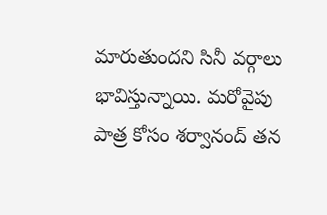మారుతుందని సినీ వర్గాలు భావిస్తున్నాయి. మరోవైపు పాత్ర కోసం శర్వానంద్ తన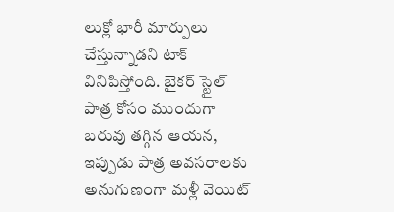లుక్లో భారీ మార్పులు చేస్తున్నాడని టాక్ వినిపిస్తోంది. బైకర్ స్టైల్ పాత్ర కోసం ముందుగా బరువు తగ్గిన ఆయన, ఇప్పుడు పాత్ర అవసరాలకు అనుగుణంగా మళ్లీ వెయిట్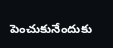పెంచుకునేందుకు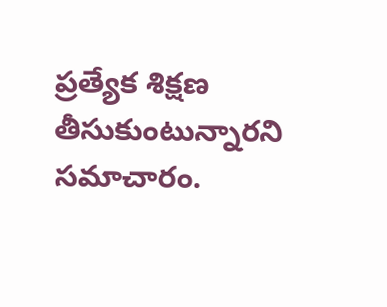ప్రత్యేక శిక్షణ తీసుకుంటున్నారని సమాచారం.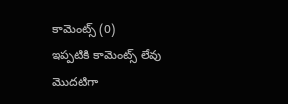కామెంట్స్ (0)
ఇప్పటికి కామెంట్స్ లేవు
మొదటిగా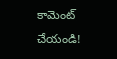కామెంట్ చేయండి!